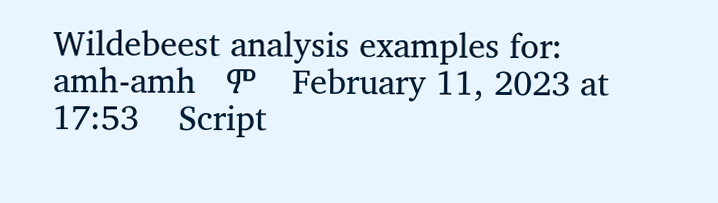Wildebeest analysis examples for:   amh-amh   ም    February 11, 2023 at 17:53    Script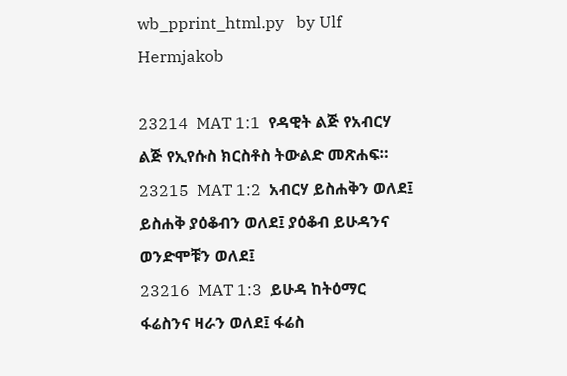wb_pprint_html.py   by Ulf Hermjakob

23214  MAT 1:1  የዳዊት ልጅ የአብርሃ ልጅ የኢየሱስ ክርስቶስ ትውልድ መጽሐፍ።
23215  MAT 1:2  አብርሃ ይስሐቅን ወለደ፤ ይስሐቅ ያዕቆብን ወለደ፤ ያዕቆብ ይሁዳንና ወንድሞቹን ወለደ፤
23216  MAT 1:3  ይሁዳ ከትዕማር ፋሬስንና ዛራን ወለደ፤ ፋሬስ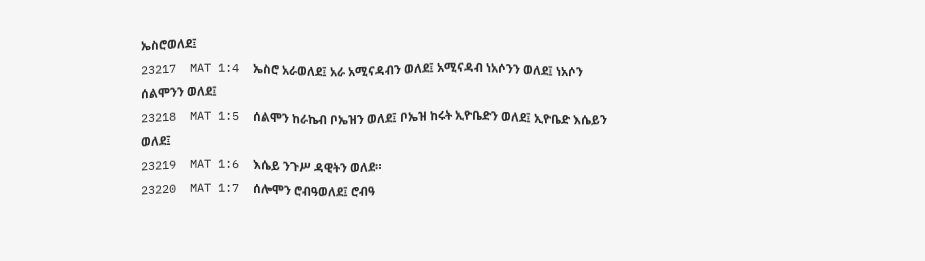ኤስሮወለደ፤
23217  MAT 1:4  ኤስሮ አራወለደ፤ አራ አሚናዳብን ወለደ፤ አሚናዳብ ነአሶንን ወለደ፤ ነአሶን ሰልሞንን ወለደ፤
23218  MAT 1:5  ሰልሞን ከራኬብ ቦኤዝን ወለደ፤ ቦኤዝ ከሩት ኢዮቤድን ወለደ፤ ኢዮቤድ እሴይን ወለደ፤
23219  MAT 1:6  እሴይ ንጉሥ ዳዊትን ወለደ።
23220  MAT 1:7  ሰሎሞን ሮብዓወለደ፤ ሮብዓ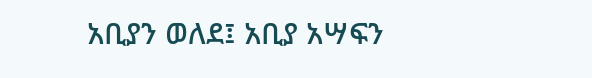አቢያን ወለደ፤ አቢያ አሣፍን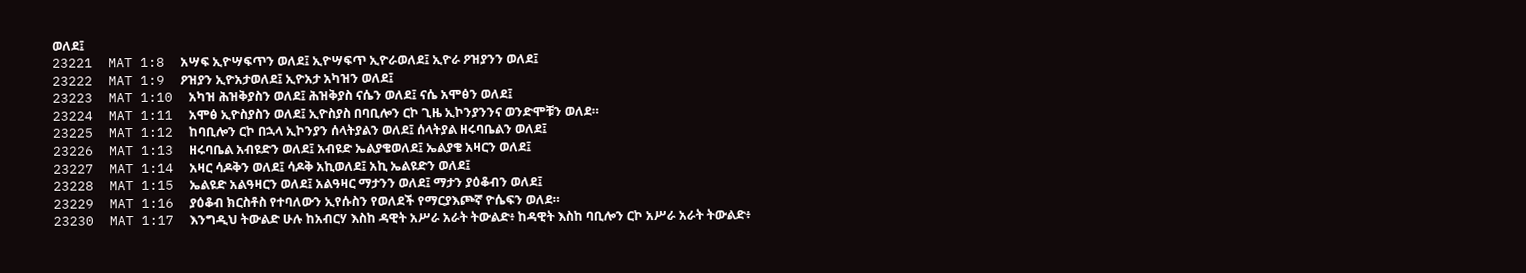ወለደ፤
23221  MAT 1:8  አሣፍ ኢዮሣፍጥን ወለደ፤ ኢዮሣፍጥ ኢዮራወለደ፤ ኢዮራ ዖዝያንን ወለደ፤
23222  MAT 1:9  ዖዝያን ኢዮአታወለደ፤ ኢዮአታ አካዝን ወለደ፤
23223  MAT 1:10  አካዝ ሕዝቅያስን ወለደ፤ ሕዝቅያስ ናሴን ወለደ፤ ናሴ አሞፅን ወለደ፤
23224  MAT 1:11  አሞፅ ኢዮስያስን ወለደ፤ ኢዮስያስ በባቢሎን ርኮ ጊዜ ኢኮንያንንና ወንድሞቹን ወለደ።
23225  MAT 1:12  ከባቢሎን ርኮ በኋላ ኢኮንያን ሰላትያልን ወለደ፤ ሰላትያል ዘሩባቤልን ወለደ፤
23226  MAT 1:13  ዘሩባቤል አብዩድን ወለደ፤ አብዩድ ኤልያቄወለደ፤ ኤልያቄ አዛርን ወለደ፤
23227  MAT 1:14  አዛር ሳዶቅን ወለደ፤ ሳዶቅ አኪወለደ፤ አኪ ኤልዩድን ወለደ፤
23228  MAT 1:15  ኤልዩድ አልዓዛርን ወለደ፤ አልዓዛር ማታንን ወለደ፤ ማታን ያዕቆብን ወለደ፤
23229  MAT 1:16  ያዕቆብ ክርስቶስ የተባለውን ኢየሱስን የወለደች የማርያእጮኛ ዮሴፍን ወለደ።
23230  MAT 1:17  እንግዲህ ትውልድ ሁሉ ከአብርሃ እስከ ዳዊት አሥራ አራት ትውልድ፥ ከዳዊት እስከ ባቢሎን ርኮ አሥራ አራት ትውልድ፥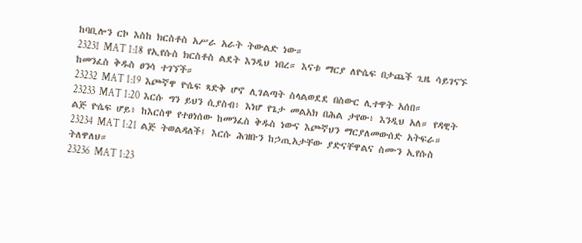ከባቢሎን ርኮ እስከ ክርስቶስ አሥራ አራት ትውልድ ነው።
23231  MAT 1:18  የኢየሱስ ክርስቶስ ልደት እንዲህ ነበረ። እናቱ ማርያ ለዮሴፍ በታጨች ጊዜ ሳይገናኙ ከመንፈስ ቅዱስ ፀንሳ ተገኘች።
23232  MAT 1:19  እጮኛዋ ዮሴፍ ጻድቅ ሆኖ ሊገልጣት ስላልወደደ በስውር ሊተዋት አሰበ።
23233  MAT 1:20  እርሱ ግን ይህን ሲያስብ፥ እነሆ የጌታ መልአክ በሕል ታየው፥ እንዲህ አለ። የዳዊት ልጅ ዮሴፍ ሆይ፥ ከእርስዋ የተፀነሰው ከመንፈስ ቅዱስ ነውና እጮኛህን ማርያለመውሰድ አትፍራ።
23234  MAT 1:21  ልጅ ትወልዳለች፤ እርሱ ሕዝቡን ከኃጢአታቸው ያድናቸዋልና ስሙን ኢየሱስ ትለዋለህ።
23236  MAT 1:23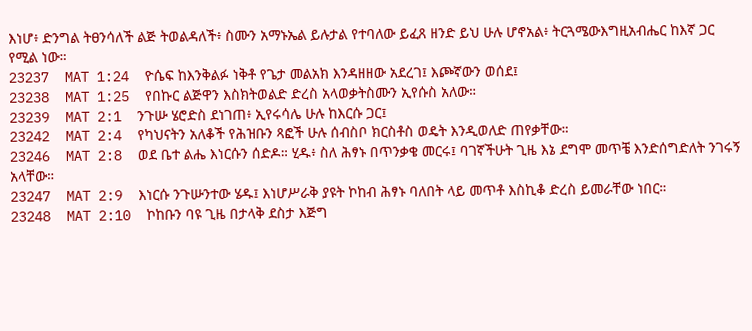እነሆ፥ ድንግል ትፀንሳለች ልጅ ትወልዳለች፥ ስሙን አማኑኤል ይሉታል የተባለው ይፈጸ ዘንድ ይህ ሁሉ ሆኖአል፥ ትርጓሜውእግዚአብሔር ከእኛ ጋር የሚል ነው።
23237  MAT 1:24  ዮሴፍ ከእንቅልፉ ነቅቶ የጌታ መልአክ እንዳዘዘው አደረገ፤ እጮኛውን ወሰደ፤
23238  MAT 1:25  የበኩር ልጅዋን እስክትወልድ ድረስ አላወቃትስሙን ኢየሱስ አለው።
23239  MAT 2:1  ንጉሡ ሄሮድስ ደነገጠ፥ ኢየሩሳሌ ሁሉ ከእርሱ ጋር፤
23242  MAT 2:4  የካህናትን አለቆች የሕዝቡን ጻፎች ሁሉ ሰብስቦ ክርስቶስ ወዴት እንዲወለድ ጠየቃቸው።
23246  MAT 2:8  ወደ ቤተ ልሔ እነርሱን ሰድዶ። ሂዱ፥ ስለ ሕፃኑ በጥንቃቄ መርሩ፤ ባገኛችሁት ጊዜ እኔ ደግሞ መጥቼ እንድሰግድለት ንገሩኝ አላቸው።
23247  MAT 2:9  እነርሱ ንጉሡንተው ሄዱ፤ እነሆሥራቅ ያዩት ኮከብ ሕፃኑ ባለበት ላይ መጥቶ እስኪቆ ድረስ ይመራቸው ነበር።
23248  MAT 2:10  ኮከቡን ባዩ ጊዜ በታላቅ ደስታ እጅግ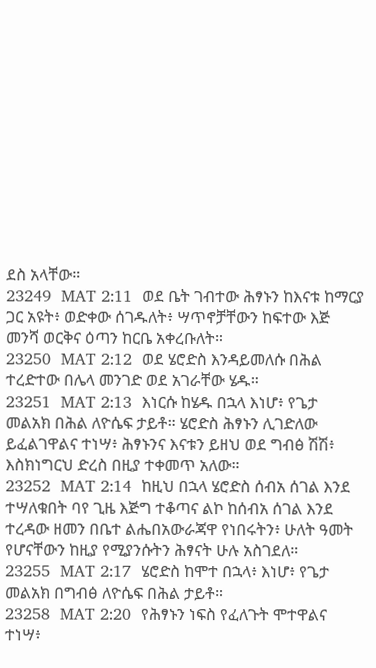ደስ አላቸው።
23249  MAT 2:11  ወደ ቤት ገብተው ሕፃኑን ከእናቱ ከማርያ ጋር አዩት፥ ወድቀው ሰገዱለት፥ ሣጥኖቻቸውን ከፍተው እጅ መንሻ ወርቅና ዕጣን ከርቤ አቀረቡለት።
23250  MAT 2:12  ወደ ሄሮድስ እንዳይመለሱ በሕል ተረድተው በሌላ መንገድ ወደ አገራቸው ሄዱ።
23251  MAT 2:13  እነርሱ ከሄዱ በኋላ እነሆ፥ የጌታ መልአክ በሕል ለዮሴፍ ታይቶ። ሄሮድስ ሕፃኑን ሊገድለው ይፈልገዋልና ተነሣ፥ ሕፃኑንና እናቱን ይዘህ ወደ ግብፅ ሽሽ፥ እስክነግርህ ድረስ በዚያ ተቀመጥ አለው።
23252  MAT 2:14  ከዚህ በኋላ ሄሮድስ ሰብአ ሰገል እንደ ተሣለቁበት ባየ ጊዜ እጅግ ተቆጣና ልኮ ከሰብአ ሰገል እንደ ተረዳው ዘመን በቤተ ልሔበአውራጃዋ የነበሩትን፥ ሁለት ዓመት የሆናቸውን ከዚያ የሚያንሱትን ሕፃናት ሁሉ አስገደለ።
23255  MAT 2:17  ሄሮድስ ከሞተ በኋላ፥ እነሆ፥ የጌታ መልአክ በግብፅ ለዮሴፍ በሕል ታይቶ።
23258  MAT 2:20  የሕፃኑን ነፍስ የፈለጉት ሞተዋልና ተነሣ፥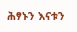ሕፃኑን እናቱን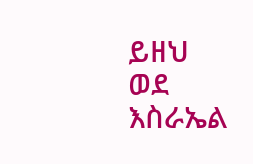ይዘህ ወደ እስራኤል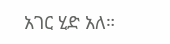አገር ሂድ አለ።